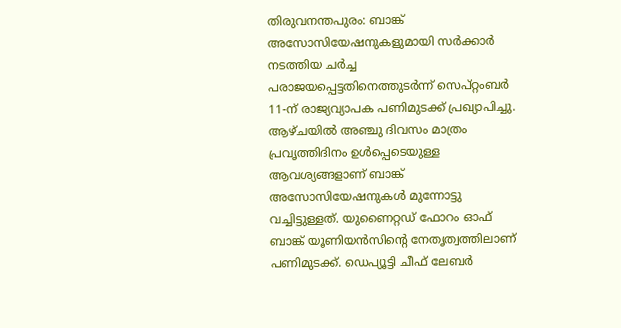തിരുവനന്തപുരം: ബാങ്ക് അസോസിയേഷനുകളുമായി സർക്കാർ നടത്തിയ ചർച്ച പരാജയപ്പെട്ടതിനെത്തുടർന്ന് സെപ്റ്റംബർ 11-ന് രാജ്യവ്യാപക പണിമുടക്ക് പ്രഖ്യാപിച്ചു. ആഴ്ചയിൽ അഞ്ചു ദിവസം മാത്രം പ്രവൃത്തിദിനം ഉൾപ്പെടെയുള്ള ആവശ്യങ്ങളാണ് ബാങ്ക് അസോസിയേഷനുകൾ മുന്നോട്ടു വച്ചിട്ടുള്ളത്. യുണൈറ്റഡ് ഫോറം ഓഫ് ബാങ്ക് യൂണിയൻസിന്റെ നേതൃത്വത്തിലാണ് പണിമുടക്ക്. ഡെപ്യൂട്ടി ചീഫ് ലേബർ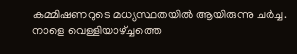കമ്മിഷണറുടെ മധ്യസ്ഥതയിൽ ആയിരുന്നു ചർച്ച.
നാളെ വെള്ളിയാഴ്ച്ചത്തെ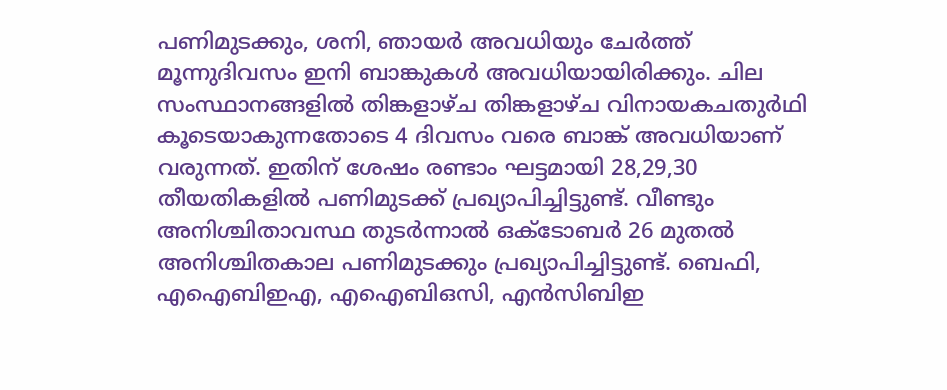പണിമുടക്കും, ശനി, ഞായർ അവധിയും ചേർത്ത് മൂന്നുദിവസം ഇനി ബാങ്കുകൾ അവധിയായിരിക്കും. ചില സംസ്ഥാനങ്ങളിൽ തിങ്കളാഴ്ച തിങ്കളാഴ്ച വിനായകചതുർഥി കൂടെയാകുന്നതോടെ 4 ദിവസം വരെ ബാങ്ക് അവധിയാണ് വരുന്നത്. ഇതിന് ശേഷം രണ്ടാം ഘട്ടമായി 28,29,30 തീയതികളിൽ പണിമുടക്ക് പ്രഖ്യാപിച്ചിട്ടുണ്ട്. വീണ്ടും അനിശ്ചിതാവസ്ഥ തുടർന്നാൽ ഒക്ടോബർ 26 മുതൽ അനിശ്ചിതകാല പണിമുടക്കും പ്രഖ്യാപിച്ചിട്ടുണ്ട്. ബെഫി, എഐബിഇഎ, എഐബിഒസി, എൻസിബിഇ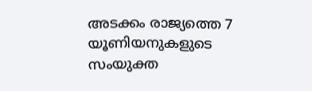അടക്കം രാജ്യത്തെ 7 യൂണിയനുകളുടെ സംയുക്ത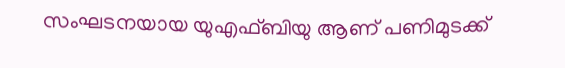സംഘടനയായ യുഎഫ്ബിയു ആണ് പണിമുടക്ക്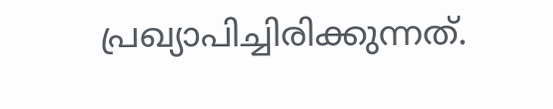പ്രഖ്യാപിച്ചിരിക്കുന്നത്.